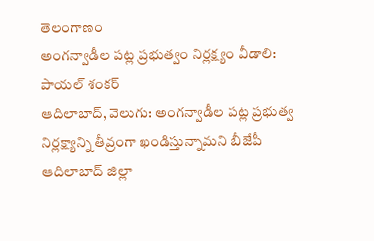తెలంగాణం
అంగన్వాడీల పట్ల ప్రభుత్వం నిర్లక్ష్యం వీడాలి: పాయల్ శంకర్
ఆదిలాబాద్, వెలుగు: అంగన్వాడీల పట్ల ప్రభుత్వ నిర్లక్ష్యాన్ని తీవ్రంగా ఖండిస్తున్నామని బీజేపీ ఆదిలాబాద్ జిల్లా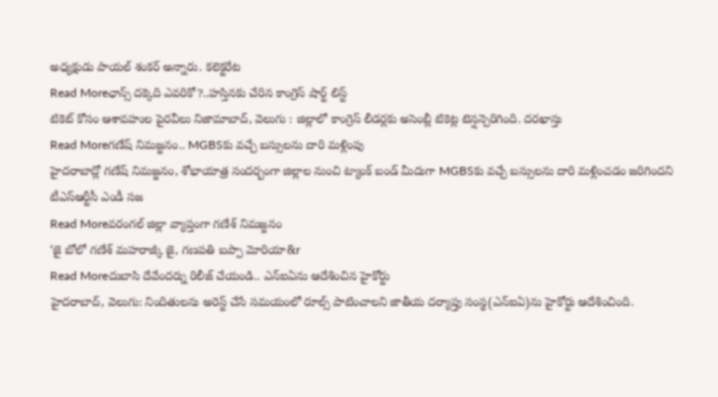అధ్యక్షుడు పాయల్ శంకర్ అన్నారు. కలెక్టరేట
Read Moreఛాన్స్ దక్కెది ఎవరికో?..హస్తినకు చేరిన కాంగ్రెస్ షార్ట్ లిస్ట్
టికెట్ కోసం ఆశావహుల పైరవీలు నిజామాబాద్, వెలుగు : జిల్లాలో కాంగ్రెస్ లీడర్లకు అసెంబ్లీ టికెట్ల టెన్షన్పెరిగింది. దరఖాస్తు
Read Moreగణేష్ నిమజ్జనం.. MGBSకు వచ్చే బస్సులను దారి మళ్లింపు
హైదరాబాద్లో గణేష్ నిమజ్జనం, శోభాయాత్ర సందర్బంగా జిల్లాల నుంచి ట్యాంక్ బండ్ మీదుగా MGBSకు వచ్చే బస్సులను దారి మళ్లించడం జరిగిందని టీఎస్ఆర్టీసీ ఎండీ సజ
Read Moreవరంగల్ జిల్లా వ్యాప్తంగా గణేశ్ నిమజ్జనం
‘జై బోలో గణేశ్ మహరాజ్కీ జై, గణపతి బప్పా మోరియా&r
Read Moreదుబాసి దేవేందర్ను రిలీజ్ చేయండి.. ఎన్ఐఏను ఆదేశించిన హైకోర్టు
హైదరాబాద్, వెలుగు: నిందితులను అరెస్ట్ చేసే సమయంలో రూల్స్ పాటించాలని జాతీయ దర్యాప్తు సంస్థ(ఎన్ఐఏ)ను హైకోర్టు ఆదేశించింది.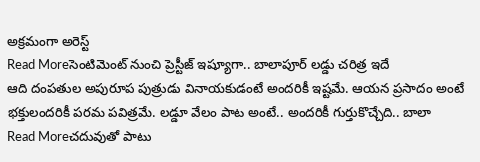అక్రమంగా అరెస్ట్
Read Moreసెంటిమెంట్ నుంచి ప్రెస్టీజ్ ఇష్యూగా.. బాలాపూర్ లడ్డు చరిత్ర ఇదే
ఆది దంపతుల అపురూప పుత్రుడు వినాయకుడంటే అందరికీ ఇష్టమే. ఆయన ప్రసాదం అంటే భక్తులందరికీ పరమ పవిత్రమే. లడ్డూ వేలం పాట అంటే.. అందరికీ గుర్తుకొచ్చేది.. బాలా
Read Moreచదువుతో పాటు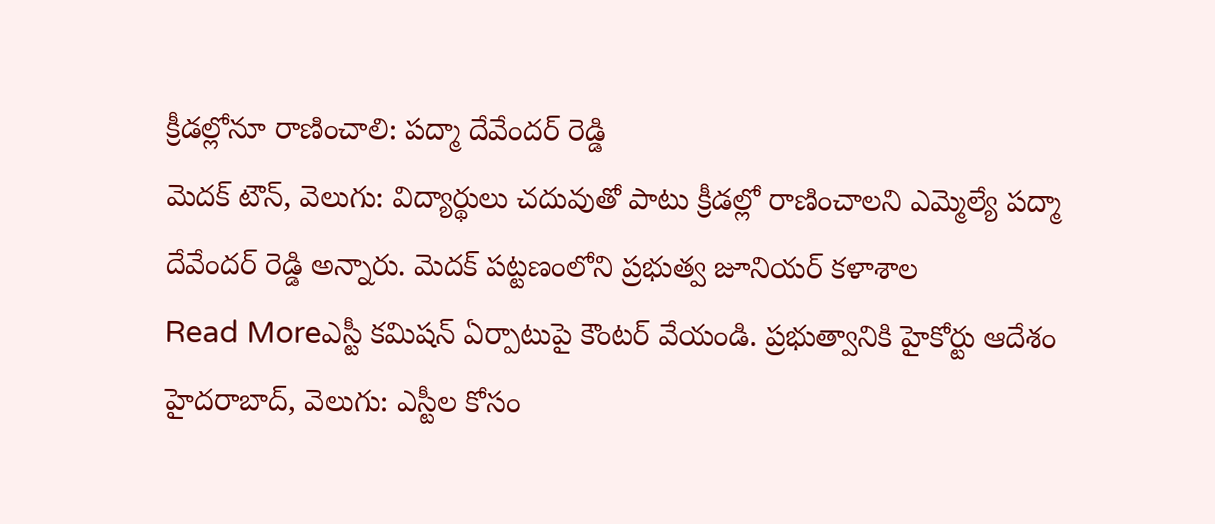క్రీడల్లోనూ రాణించాలి: పద్మా దేవేందర్ రెడ్డి
మెదక్ టౌన్, వెలుగు: విద్యార్థులు చదువుతో పాటు క్రీడల్లో రాణించాలని ఎమ్మెల్యే పద్మా దేవేందర్ రెడ్డి అన్నారు. మెదక్ పట్టణంలోని ప్రభుత్వ జూనియర్ కళాశాల
Read Moreఎస్టీ కమిషన్ ఏర్పాటుపై కౌంటర్ వేయండి. ప్రభుత్వానికి హైకోర్టు ఆదేశం
హైదరాబాద్, వెలుగు: ఎస్టీల కోసం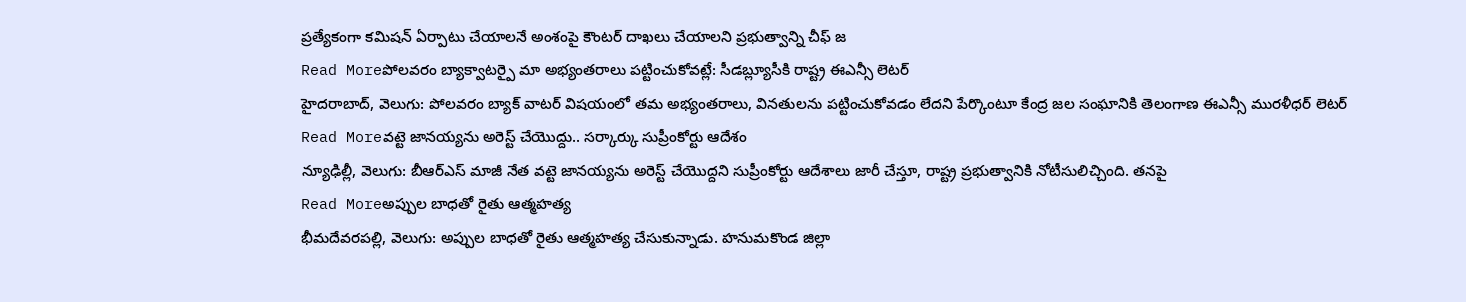ప్రత్యేకంగా కమిషన్ ఏర్పాటు చేయాలనే అంశంపై కౌంటర్ దాఖలు చేయాలని ప్రభుత్వాన్ని చీఫ్ జ
Read Moreపోలవరం బ్యాక్వాటర్పై మా అభ్యంతరాలు పట్టించుకోవట్లే: సీడబ్ల్యూసీకి రాష్ట్ర ఈఎన్సీ లెటర్
హైదరాబాద్, వెలుగు: పోలవరం బ్యాక్ వాటర్ విషయంలో తమ అభ్యంతరాలు, వినతులను పట్టించుకోవడం లేదని పేర్కొంటూ కేంద్ర జల సంఘానికి తెలంగాణ ఈఎన్సీ మురళీధర్ లెటర్
Read Moreవట్టె జానయ్యను అరెస్ట్ చేయొద్దు.. సర్కార్కు సుప్రీంకోర్టు ఆదేశం
న్యూఢిల్లీ, వెలుగు: బీఆర్ఎస్ మాజీ నేత వట్టె జానయ్యను అరెస్ట్ చేయొద్దని సుప్రీంకోర్టు ఆదేశాలు జారీ చేస్తూ, రాష్ట్ర ప్రభుత్వానికి నోటీసులిచ్చింది. తనపై
Read Moreఅప్పుల బాధతో రైతు ఆత్మహత్య
భీమదేవరపల్లి, వెలుగు: అప్పుల బాధతో రైతు ఆత్మహత్య చేసుకున్నాడు. హనుమకొండ జిల్లా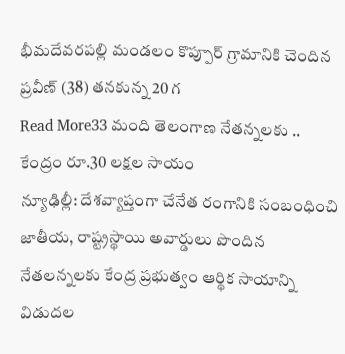భీమదేవరపల్లి మండలం కొప్పూర్ గ్రామానికి చెందిన ప్రవీణ్ (38) తనకున్న 20 గ
Read More33 మంది తెలంగాణ నేతన్నలకు .. కేంద్రం రూ.30 లక్షల సాయం
న్యూఢిల్లీ: దేశవ్యాప్తంగా చేనేత రంగానికి సంబంధించి జాతీయ, రాష్ట్రస్థాయి అవార్డులు పొందిన నేతలన్నలకు కేంద్ర ప్రభుత్వం ఆర్థిక సాయాన్ని విడుదల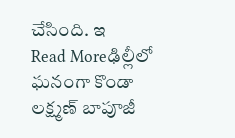చేసింది. ఇ
Read Moreఢిల్లీలో ఘనంగా కొండా లక్ష్మణ్ బాపూజీ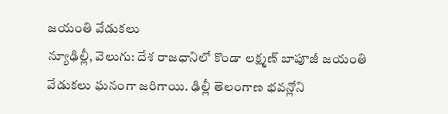జయంతి వేడుకలు
న్యూఢిల్లీ, వెలుగు: దేశ రాజధానిలో కొండా లక్ష్మణ్ బాపూజీ జయంతి వేడుకలు ఘనంగా జరిగాయి. ఢిల్లీ తెలంగాణ భవన్లోని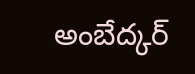అంబేద్కర్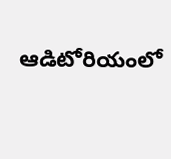ఆడిటోరియంలో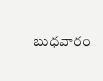బుధవారం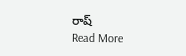రాష్
Read More